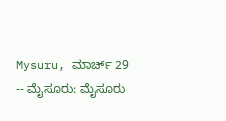Mysuru, ಮಾರ್ಚ್ 29 -- ಮೈಸೂರು: ಮೈಸೂರು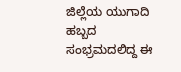ಜಿಲ್ಲೆಯ ಯುಗಾದಿ ಹಬ್ಬದ ಸಂಭ್ರಮದಲಿದ್ದ ಈ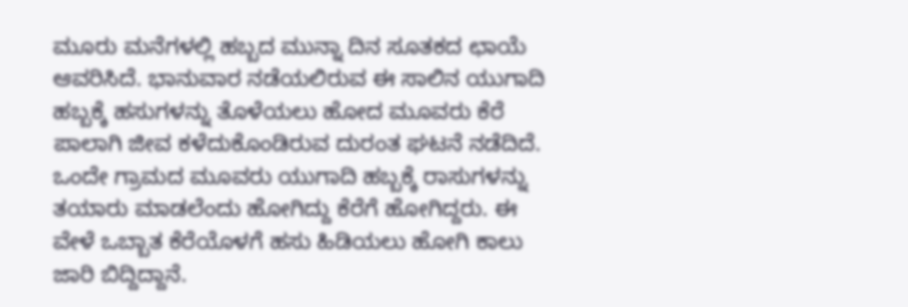ಮೂರು ಮನೆಗಳಲ್ಲಿ ಹಬ್ಬದ ಮುನ್ನಾ ದಿನ ಸೂತಕದ ಛಾಯೆ ಆವರಿಸಿದೆ. ಭಾನುವಾರ ನಡೆಯಲಿರುವ ಈ ಸಾಲಿನ ಯುಗಾದಿ ಹಬ್ಬಕ್ಕೆ ಹಸುಗಳನ್ನು ತೊಳೆಯಲು ಹೋದ ಮೂವರು ಕೆರೆ ಪಾಲಾಗಿ ಜೀವ ಕಳೆದುಕೊಂಡಿರುವ ದುರಂತ ಘಟನೆ ನಡೆದಿದೆ. ಒಂದೇ ಗ್ರಾಮದ ಮೂವರು ಯುಗಾದಿ ಹಬ್ಬಕ್ಕೆ ರಾಸುಗಳನ್ನು ತಯಾರು ಮಾಡಲೆಂದು ಹೋಗಿದ್ದು ಕೆರೆಗೆ ಹೋಗಿದ್ದರು. ಈ ವೇಳೆ ಒಬ್ಬಾತ ಕೆರೆಯೊಳಗೆ ಹಸು ಹಿಡಿಯಲು ಹೋಗಿ ಕಾಲು ಜಾರಿ ಬಿದ್ದಿದ್ದಾನೆ.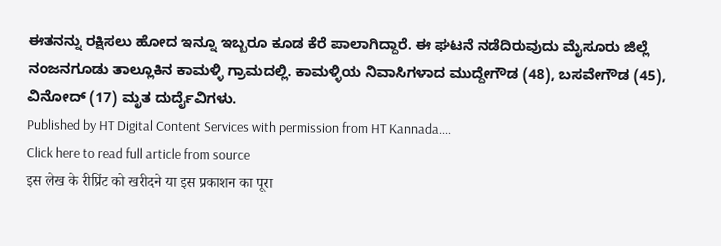ಈತನನ್ನು ರಕ್ಷಿಸಲು ಹೋದ ಇನ್ನೂ ಇಬ್ಬರೂ ಕೂಡ ಕೆರೆ ಪಾಲಾಗಿದ್ದಾರೆ. ಈ ಘಟನೆ ನಡೆದಿರುವುದು ಮೈಸೂರು ಜಿಲ್ಲೆ ನಂಜನಗೂಡು ತಾಲ್ಲೂಕಿನ ಕಾಮಳ್ಳಿ ಗ್ರಾಮದಲ್ಲಿ. ಕಾಮಳ್ಳಿಯ ನಿವಾಸಿಗಳಾದ ಮುದ್ದೇಗೌಡ (48), ಬಸವೇಗೌಡ (45), ವಿನೋದ್ (17) ಮೃತ ದುರ್ದೈವಿಗಳು.
Published by HT Digital Content Services with permission from HT Kannada....
Click here to read full article from source
इस लेख के रीप्रिंट को खरीदने या इस प्रकाशन का पूरा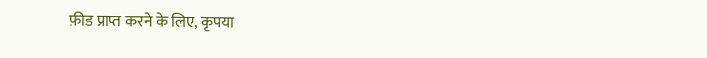फ़ीड प्राप्त करने के लिए, कृपया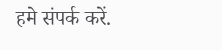हमे संपर्क करें.